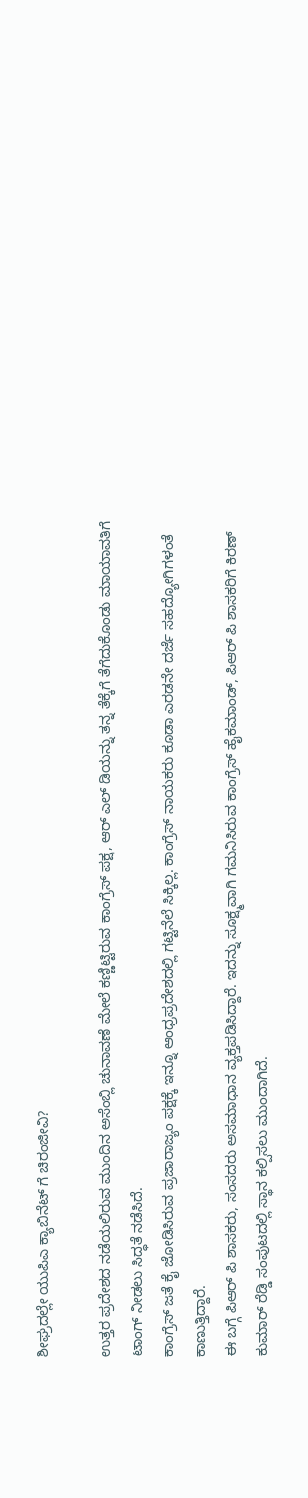ಶೀಘ್ರದಲ್ಲೇ ಯುಪಿಎ ಕ್ಯಾಬಿನೆಟ್ ಗೆ ಚಿರಂಜೀವಿ?

ಉತ್ತರ ಪ್ರದೇಶದ ನಡೆಯಲಿರುವ ಮುಂದಿನ ಅಸೆಂಬ್ಲಿ ಚುನಾವಣೆ ಮೇಲೆ ಕಣ್ಣಿಟ್ಟಿರುವ ಕಾಂಗ್ರೆಸ್ ಪಕ್ಷ, ಆರ್ ಎಲ್ ಡಿಯನ್ನು ತನ್ನ ತೆಕ್ಕೆಗೆ ತೆಗೆದುಕೊಂಡು ಮಾಯಾವತಿಗೆ ಟಾಂಗ್ ನೀಡಲು ಸಿದ್ಧತೆ ನಡೆಸಿದೆ.
ಕಾಂಗ್ರೆಸ್ ಜತೆ ಕೈ ಜೋಡಿಸಿರುವ ಪ್ರಜಾರಾಜ್ಯಂ ಪಕ್ಷಕ್ಕೆ ಇನ್ನೂ ಆಂಧ್ರಪ್ರದೇಶದಲ್ಲಿ ಗಟ್ಟಿನೆಲೆ ಸಿಕ್ಕಿಲ್ಲ. ಕಾಂಗ್ರೆಸ್ ನಾಯಕರು ಕೂಡಾ ಎರಡನೇ ದರ್ಜೆ ಸಹದ್ಯೋಗಿಗಳಂತೆ ಕಾಣುತ್ತಿದ್ದಾರೆ.
ಈ ಬಗ್ಗೆ ಪಿಆರ್ ಪಿ ಶಾಸಕರು, ಸಂಸದರು ಅಸಮಾಧಾನ ವ್ಯಕ್ತಪಡಿಸಿದ್ದಾರೆ. ಇದನ್ನು ಸೂಕ್ಷ್ಮವಾಗಿ ಗಮನಿಸಿರುವ ಕಾಂಗ್ರೆಸ್ ಹೈಕಮಾಂಡ್, ಪಿಆರ್ ಪಿ ಶಾಸಕರಿಗೆ ಕಿರಣ್ ಕುಮಾರ್ ರೆಡ್ಡಿ ಸಂಪುಟದಲ್ಲಿ ಸ್ಥಾನ ಕಲ್ಪಿಸಲು ಮುಂದಾಗಿದೆ.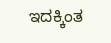ಇದಕ್ಕಿಂತ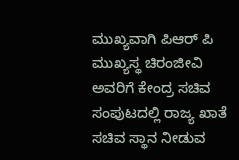ಮುಖ್ಯವಾಗಿ ಪಿಆರ್ ಪಿ ಮುಖ್ಯಸ್ಥ ಚಿರಂಜೀವಿ ಅವರಿಗೆ ಕೇಂದ್ರ ಸಚಿವ ಸಂಪುಟದಲ್ಲಿ ರಾಜ್ಯ ಖಾತೆ ಸಚಿವ ಸ್ಥಾನ ನೀಡುವ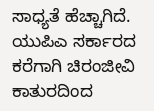ಸಾಧ್ಯತೆ ಹೆಚ್ಚಾಗಿದೆ. ಯುಪಿಎ ಸರ್ಕಾರದ ಕರೆಗಾಗಿ ಚಿರಂಜೀವಿ ಕಾತುರದಿಂದ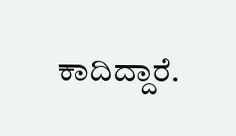ಕಾದಿದ್ದಾರೆ.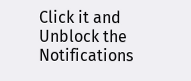Click it and Unblock the Notifications